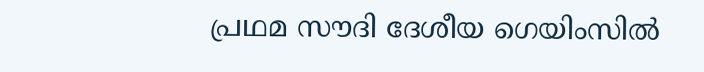പ്രഥമ സൗദി ദേശീയ ഗെയിംസില്‍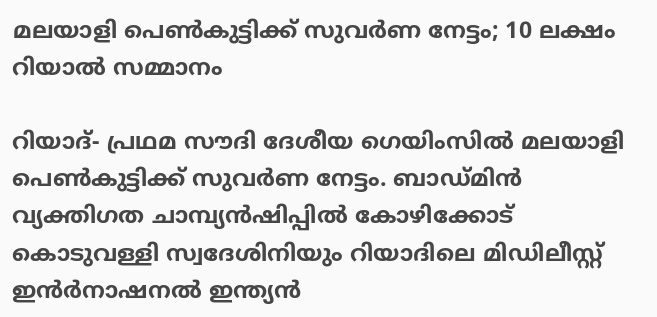മലയാളി പെണ്‍കുട്ടിക്ക് സുവര്‍ണ നേട്ടം; 10 ലക്ഷം റിയാല്‍ സമ്മാനം

റിയാദ്- പ്രഥമ സൗദി ദേശീയ ഗെയിംസില്‍ മലയാളി പെണ്‍കുട്ടിക്ക് സുവര്‍ണ നേട്ടം. ബാഡ്മിന്‍ വ്യക്തിഗത ചാമ്പ്യന്‍ഷിപ്പില്‍ കോഴിക്കോട് കൊടുവള്ളി സ്വദേശിനിയും റിയാദിലെ മിഡിലീസ്റ്റ് ഇന്‍ര്‍നാഷനല്‍ ഇന്ത്യന്‍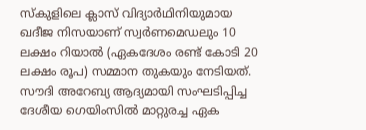സ്‌കുളിലെ ക്ലാസ് വിദ്യാര്‍ഥിനിയുമായ ഖദീജ നിസയാണ് സ്വര്‍ണമെഡലും 10 ലക്ഷം റിയാല്‍ (ഏകദേശം രണ്ട് കോടി 20 ലക്ഷം രൂപ) സമ്മാന തുകയും നേടിയത്.
സൗദി അറേബ്യ ആദ്യമായി സംഘടിപ്പിച്ച ദേശീയ ഗെയിംസില്‍ മാറ്റുരച്ച ഏക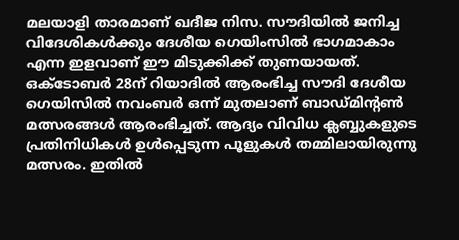മലയാളി താരമാണ് ഖദീജ നിസ. സൗദിയില്‍ ജനിച്ച വിദേശികള്‍ക്കും ദേശീയ ഗെയിംസില്‍ ഭാഗമാകാം എന്ന ഇളവാണ് ഈ മിടുക്കിക്ക് തുണയായത്.
ഒക്‌ടോബര്‍ 28ന് റിയാദില്‍ ആരംഭിച്ച സൗദി ദേശീയ ഗെയിസില്‍ നവംബര്‍ ഒന്ന് മുതലാണ് ബാഡ്മിന്റണ്‍ മത്സരങ്ങള്‍ ആരംഭിച്ചത്. ആദ്യം വിവിധ ക്ലബ്ബുകളുടെ പ്രതിനിധികള്‍ ഉള്‍പ്പെടുന്ന പൂളുകള്‍ തമ്മിലായിരുന്നു മത്സരം. ഇതില്‍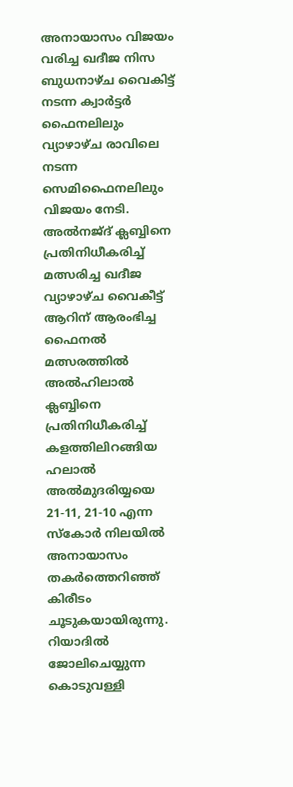അനായാസം വിജയം വരിച്ച ഖദീജ നിസ ബുധനാഴ്ച വൈകിട്ട് നടന്ന ക്വാര്‍ട്ടര്‍ ഫൈനലിലും വ്യാഴാഴ്ച രാവിലെ നടന്ന സെമിഫൈനലിലും വിജയം നേടി.
അല്‍നജ്ദ് ക്ലബ്ബിനെ പ്രതിനിധീകരിച്ച് മത്സരിച്ച ഖദീജ വ്യാഴാഴ്ച വൈകീട്ട് ആറിന് ആരംഭിച്ച ഫൈനല്‍ മത്സരത്തില്‍ അല്‍ഹിലാല്‍ ക്ലബ്ബിനെ പ്രതിനിധീകരിച്ച് കളത്തിലിറങ്ങിയ ഹലാല്‍ അല്‍മുദരിയ്യയെ 21-11, 21-10 എന്ന സ്‌കോര്‍ നിലയില്‍ അനായാസം തകര്‍ത്തെറിഞ്ഞ്  കിരീടം ചൂടുകയായിരുന്നു.
റിയാദില്‍ ജോലിചെയ്യുന്ന കൊടുവള്ളി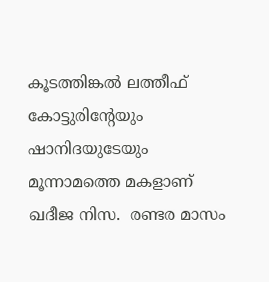കൂടത്തിങ്കല്‍ ലത്തീഫ് കോട്ടുരിന്റേയും ഷാനിദയുടേയും മൂന്നാമത്തെ മകളാണ് ഖദീജ നിസ.  രണ്ടര മാസം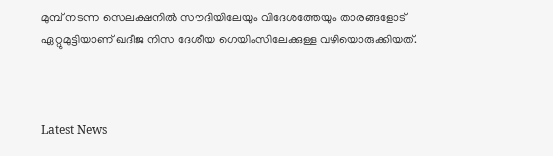മുമ്പ് നടന്ന സെലക്ഷനില്‍ സൗദിയിലേയും വിദേശത്തേയും താരങ്ങളോട് ഏറ്റുമുട്ടിയാണ് ഖദീജ നിസ ദേശീയ ഗെയിംസിലേക്കുള്ള വഴിയൊരുക്കിയത്.



Latest News